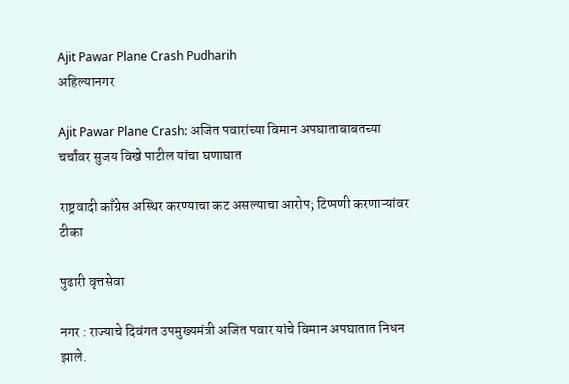Ajit Pawar Plane Crash Pudharih
अहिल्यानगर

Ajit Pawar Plane Crash: अजित पवारांच्या विमान अपघाताबाबतच्या चर्चांवर सुजय विखे पाटील यांचा घणाघात

राष्ट्रवादी काँग्रेस अस्थिर करण्याचा कट असल्याचा आरोप; टिप्पणी करणाऱ्यांवर टीका

पुढारी वृत्तसेवा

नगर : राज्याचे दिवंगत उपमुख्यमंत्री अजित पवार यांचे विमान अपघातात निधन झाले.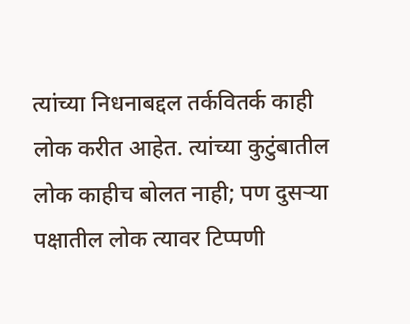त्यांच्या निधनाबद्दल तर्कवितर्क काही लोक करीत आहेत. त्यांच्या कुटुंबातील लोक काहीच बोलत नाही; पण दुसऱ्या पक्षातील लोक त्यावर टिप्पणी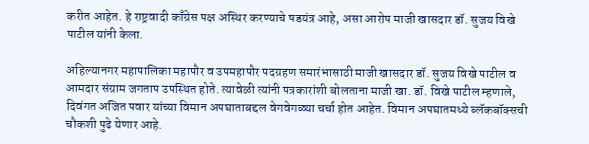करीत आहेत. हे राष्ट्रवादी काँग्रेस पक्ष अस्थिर करण्याचे षडयंत्र आहे, असा आरोप माजी खासदार डॉ. सुजय विखे पाटील यांनी केला.

अहिल्यानगर महापालिका महापौर व उपमहापौर पदग्रहण समारंभासाठी माजी खासदार डॉ. सुजय विखे पाटील व आमदार संग्राम जगताप उपस्थित होते. त्यावेळी त्यांनी पत्रकारांशी बोलताना माजी खा. डॉ. विखे पाटील म्हणाले, दिवंगत अजित पवार यांच्या विमान अपघाताबद्दल वेगवेगळ्या चर्चा होत आहेत. विमान अपघातमध्ये ब्लॅकबॉक्सची चौकशी पुढे येणार आहे.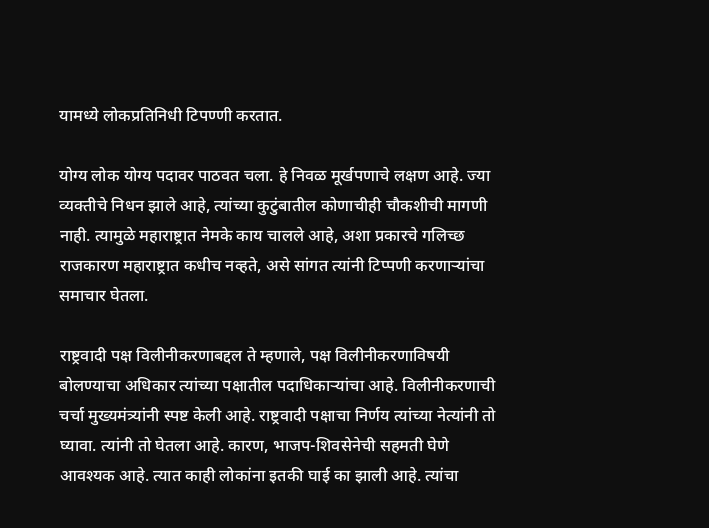यामध्ये लोकप्रतिनिधी टिपण्णी करतात.

योग्य लोक योग्य पदावर पाठवत चला. हे निवळ मूर्खपणाचे लक्षण आहे. ज्या व्यक्तीचे निधन झाले आहे, त्यांच्या कुटुंबातील कोणाचीही चौकशीची मागणी नाही. त्यामुळे महाराष्ट्रात नेमके काय चालले आहे, अशा प्रकारचे गलिच्छ राजकारण महाराष्ट्रात कधीच नव्हते, असे सांगत त्यांनी टिप्पणी करणाऱ्यांचा समाचार घेतला.

राष्ट्रवादी पक्ष विलीनीकरणाबद्दल ते म्हणाले, पक्ष विलीनीकरणाविषयी बोलण्याचा अधिकार त्यांच्या पक्षातील पदाधिकाऱ्यांचा आहे. विलीनीकरणाची चर्चा मुख्यमंत्र्यांनी स्पष्ट केली आहे. राष्ट्रवादी पक्षाचा निर्णय त्यांच्या नेत्यांनी तो घ्यावा. त्यांनी तो घेतला आहे. कारण, भाजप-शिवसेनेची सहमती घेणे आवश्यक आहे. त्यात काही लोकांना इतकी घाई का झाली आहे. त्यांचा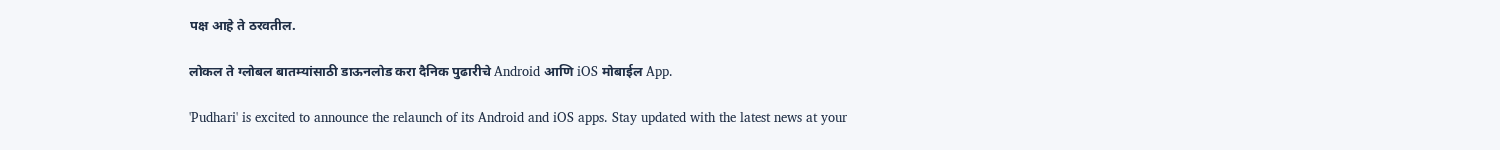पक्ष आहे ते ठरवतील.

लोकल ते ग्लोबल बातम्यांसाठी डाऊनलोड करा दैनिक पुढारीचे Android आणि iOS मोबाईल App.

'Pudhari' is excited to announce the relaunch of its Android and iOS apps. Stay updated with the latest news at your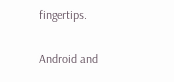fingertips.

Android and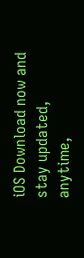iOS Download now and stay updated, anytime,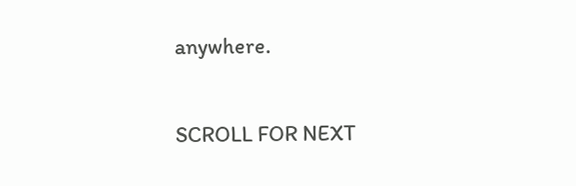anywhere.

SCROLL FOR NEXT